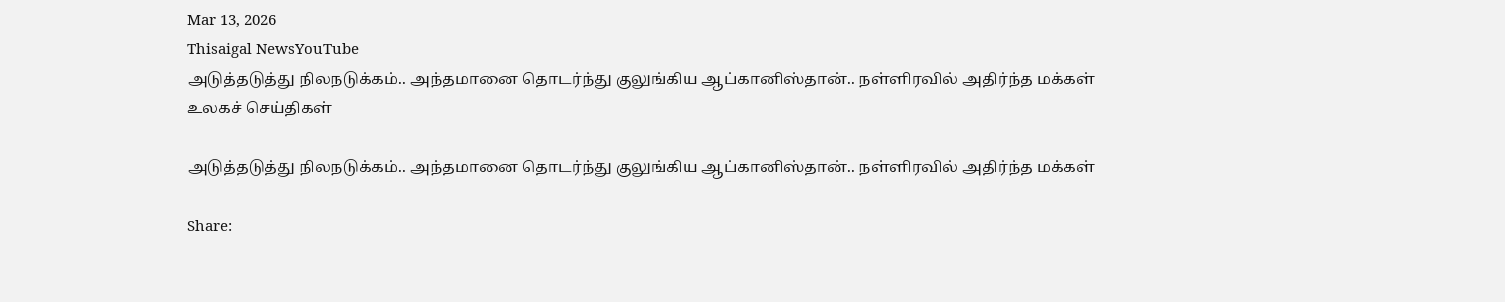Mar 13, 2026
Thisaigal NewsYouTube
அடுத்தடுத்து நிலநடுக்கம்.. அந்தமானை தொடர்ந்து குலுங்கிய ஆப்கானிஸ்தான்.. நள்ளிரவில் அதிர்ந்த மக்கள்
உலகச் செய்திகள்

அடுத்தடுத்து நிலநடுக்கம்.. அந்தமானை தொடர்ந்து குலுங்கிய ஆப்கானிஸ்தான்.. நள்ளிரவில் அதிர்ந்த மக்கள்

Share: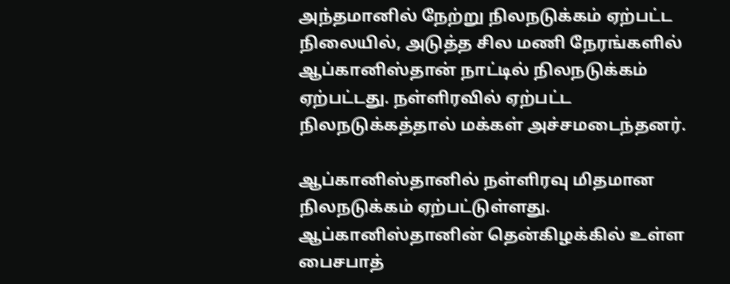அந்தமானில் நேற்று நிலநடுக்கம் ஏற்பட்ட நிலையில், அடுத்த சில மணி நேரங்களில் ஆப்கானிஸ்தான் நாட்டில் நிலநடுக்கம் ஏற்பட்டது. நள்ளிரவில் ஏற்பட்ட நிலநடுக்கத்தால் மக்கள் அச்சமடைந்தனர்.

ஆப்கானிஸ்தானில் நள்ளிரவு மிதமான நிலநடுக்கம் ஏற்பட்டுள்ளது. ஆப்கானிஸ்தானின் தென்கிழக்கில் உள்ள பைசபாத்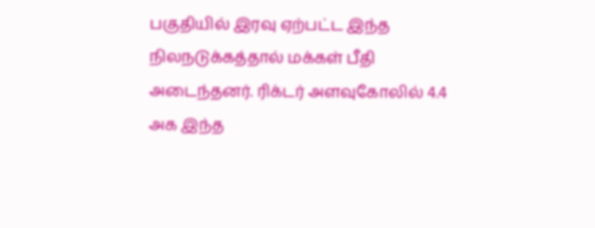பகுதியில் இரவு ஏற்பட்ட இந்த நிலநடுக்கத்தால் மக்கள் பீதி அடைந்தனர். ரிக்டர் அளவுகோலில் 4.4 அக இந்த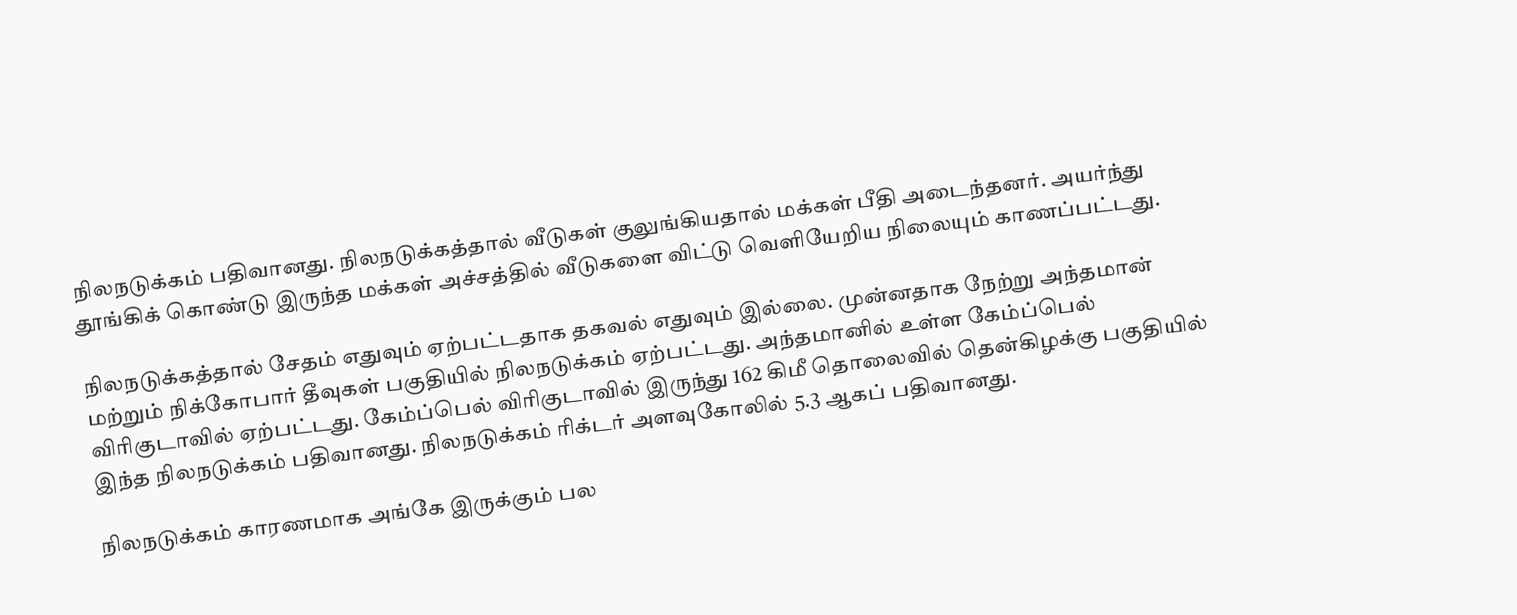நிலநடுக்கம் பதிவானது. நிலநடுக்கத்தால் வீடுகள் குலுங்கியதால் மக்கள் பீதி அடைந்தனர். அயர்ந்து தூங்கிக் கொண்டு இருந்த மக்கள் அச்சத்தில் வீடுகளை விட்டு வெளியேறிய நிலையும் காணப்பட்டது.

நிலநடுக்கத்தால் சேதம் எதுவும் ஏற்பட்டதாக தகவல் எதுவும் இல்லை. முன்னதாக நேற்று அந்தமான் மற்றும் நிக்கோபார் தீவுகள் பகுதியில் நிலநடுக்கம் ஏற்பட்டது. அந்தமானில் உள்ள கேம்ப்பெல் விரிகுடாவில் ஏற்பட்டது. கேம்ப்பெல் விரிகுடாவில் இருந்து 162 கிமீ தொலைவில் தென்கிழக்கு பகுதியில் இந்த நிலநடுக்கம் பதிவானது. நிலநடுக்கம் ரிக்டர் அளவுகோலில் 5.3 ஆகப் பதிவானது.

நிலநடுக்கம் காரணமாக அங்கே இருக்கும் பல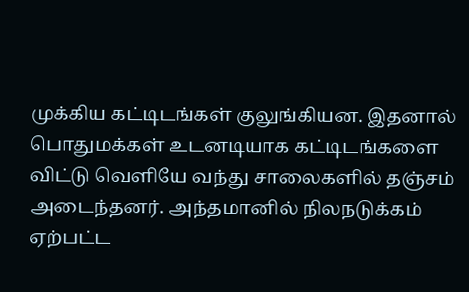முக்கிய கட்டிடங்கள் குலுங்கியன. இதனால் பொதுமக்கள் உடனடியாக கட்டிடங்களை விட்டு வெளியே வந்து சாலைகளில் தஞ்சம் அடைந்தனர். அந்தமானில் நிலநடுக்கம் ஏற்பட்ட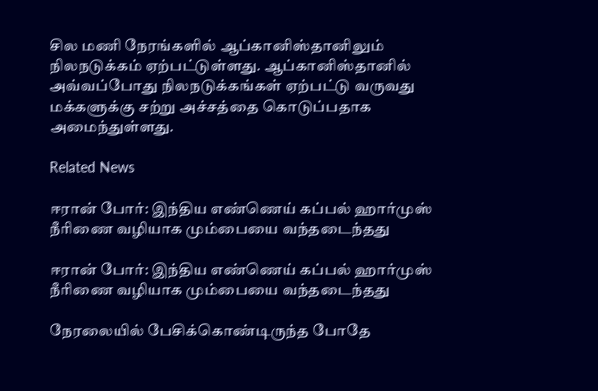சில மணி நேரங்களில் ஆப்கானிஸ்தானிலும் நிலநடுக்கம் ஏற்பட்டுள்ளது. ஆப்கானிஸ்தானில் அவ்வப்போது நிலநடுக்கங்கள் ஏற்பட்டு வருவது மக்களுக்கு சற்று அச்சத்தை கொடுப்பதாக அமைந்துள்ளது.

Related News

ஈரான் போர்: இந்திய எண்ணெய் கப்பல் ஹார்முஸ் நீரிணை வழியாக மும்பையை வந்தடைந்தது

ஈரான் போர்: இந்திய எண்ணெய் கப்பல் ஹார்முஸ் நீரிணை வழியாக மும்பையை வந்தடைந்தது

நேரலையில் பேசிக்கொண்டிருந்த போதே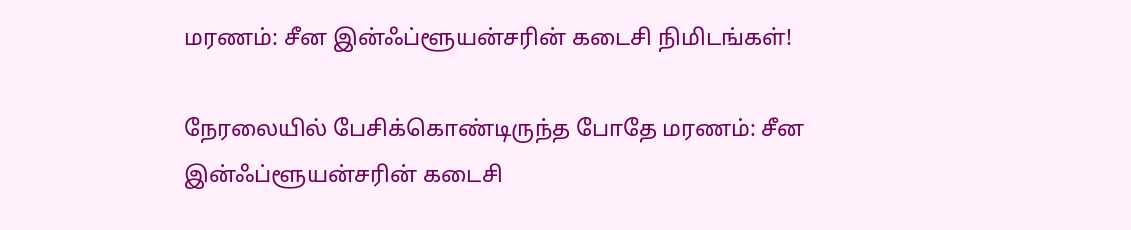மரணம்: சீன இன்ஃப்ளூயன்சரின் கடைசி நிமிடங்கள்!

நேரலையில் பேசிக்கொண்டிருந்த போதே மரணம்: சீன இன்ஃப்ளூயன்சரின் கடைசி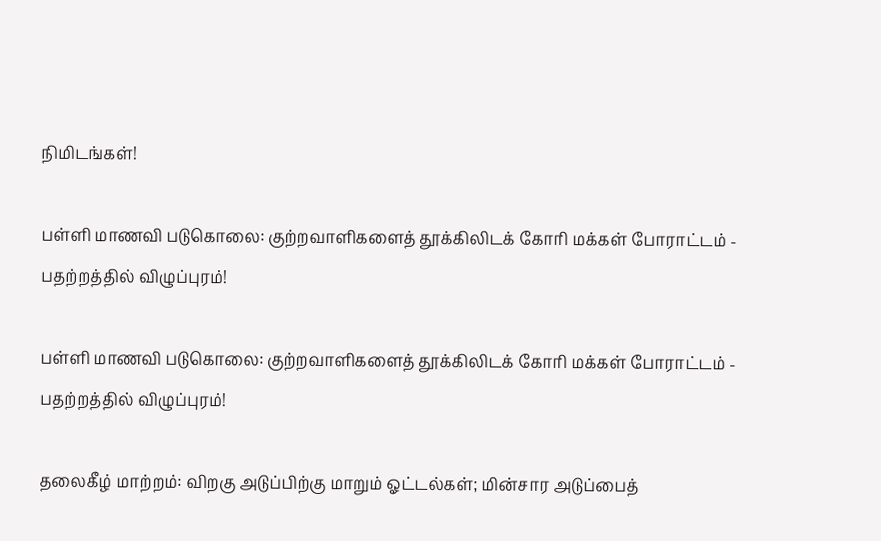நிமிடங்கள்!

பள்ளி மாணவி படுகொலை: குற்றவாளிகளைத் தூக்கிலிடக் கோரி மக்கள் போராட்டம் - பதற்றத்தில் விழுப்புரம்!

பள்ளி மாணவி படுகொலை: குற்றவாளிகளைத் தூக்கிலிடக் கோரி மக்கள் போராட்டம் - பதற்றத்தில் விழுப்புரம்!

தலைகீழ் மாற்றம்: விறகு அடுப்பிற்கு மாறும் ஓட்டல்கள்; மின்சார அடுப்பைத்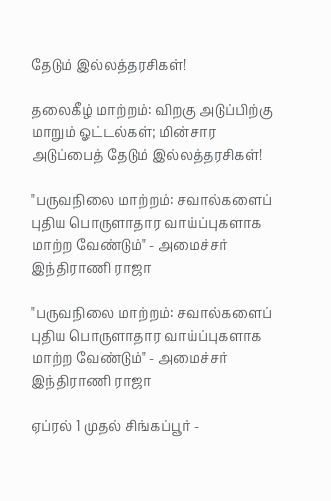தேடும் இல்லத்தரசிகள்!

தலைகீழ் மாற்றம்: விறகு அடுப்பிற்கு மாறும் ஓட்டல்கள்; மின்சார அடுப்பைத் தேடும் இல்லத்தரசிகள்!

"பருவநிலை மாற்றம்: சவால்களைப் புதிய பொருளாதார வாய்ப்புகளாக மாற்ற வேண்டும்" - அமைச்சர் இந்திராணி ராஜா

"பருவநிலை மாற்றம்: சவால்களைப் புதிய பொருளாதார வாய்ப்புகளாக மாற்ற வேண்டும்" - அமைச்சர் இந்திராணி ராஜா

ஏப்ரல் 1 முதல் சிங்கப்பூர் -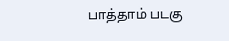பாத்தாம் படகு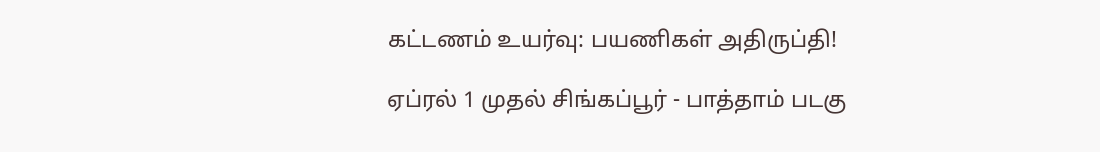கட்டணம் உயர்வு: பயணிகள் அதிருப்தி!

ஏப்ரல் 1 முதல் சிங்கப்பூர் - பாத்தாம் படகு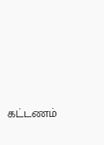கட்டணம்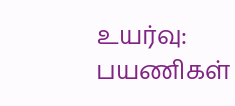உயர்வு: பயணிகள்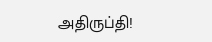அதிருப்தி!